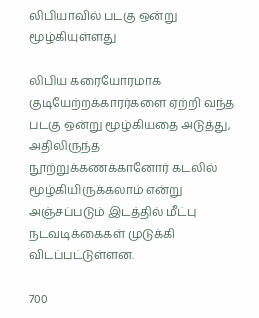லிபியாவில் படகு ஒன்று மூழ்கியுள்ளது

லிபிய கரையோரமாக குடியேற்றக்காரர்களை ஏற்றி வந்த படகு ஒன்று மூழ்கியதை அடுத்து, அதிலிருந்த நூற்றுக்கணக்கானோர் கடலில் மூழ்கியிருக்கலாம் என்று அஞ்சப்படும் இடத்தில் மீட்பு நடவடிக்கைகள் முடுக்கி விடப்பட்டுள்ளன.

700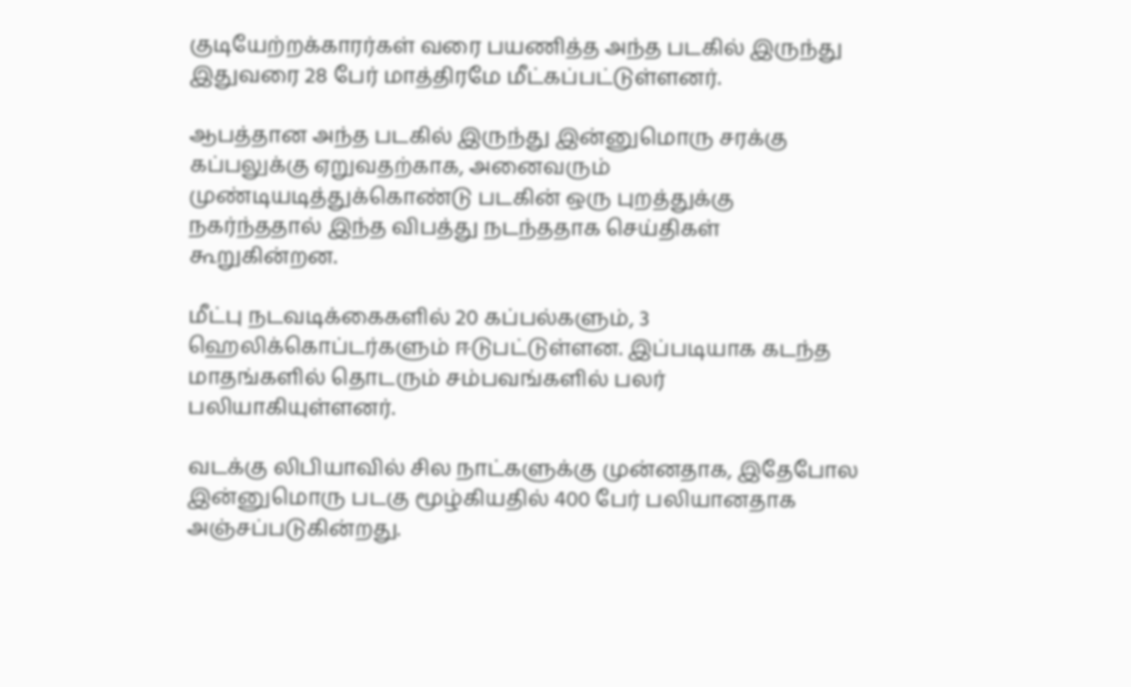குடியேற்றக்காரர்கள் வரை பயணித்த அந்த படகில் இருந்து இதுவரை 28 பேர் மாத்திரமே மீட்கப்பட்டுள்ளனர்.

ஆபத்தான அந்த படகில் இருந்து இன்னுமொரு சரக்கு கப்பலுக்கு ஏறுவதற்காக, அனைவரும் முண்டியடித்துக்கொண்டு படகின் ஒரு புறத்துக்கு நகர்ந்ததால் இந்த விபத்து நடந்ததாக செய்திகள் கூறுகின்றன.

மீட்பு நடவடிக்கைகளில் 20 கப்பல்களும், 3 ஹெலிக்கொப்டர்களும் ஈடுபட்டுள்ளன. இப்படியாக கடந்த மாதங்களில் தொடரும் சம்பவங்களில் பலர் பலியாகியுள்ளனர்.

வடக்கு லிபியாவில் சில நாட்களுக்கு முன்னதாக, இதேபோல இன்னுமொரு படகு மூழ்கியதில் 400 பேர் பலியானதாக அஞ்சப்படுகின்றது.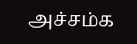அச்சம்க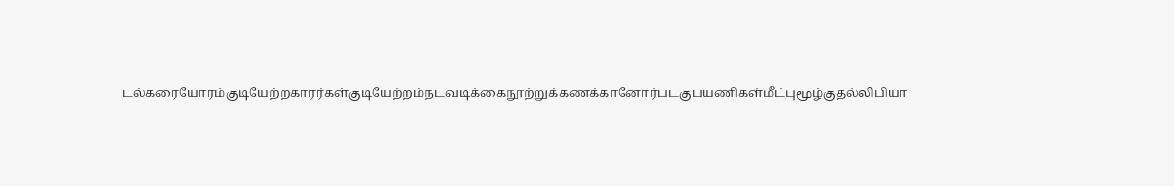டல்கரையோரம்குடியேற்றகாரர்கள்குடியேற்றம்நடவடிக்கைநூற்றுக்கணக்கானோர்படகுபயணிகள்மீட்புமூழ்குதல்லிபியா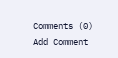Comments (0)
Add Comment